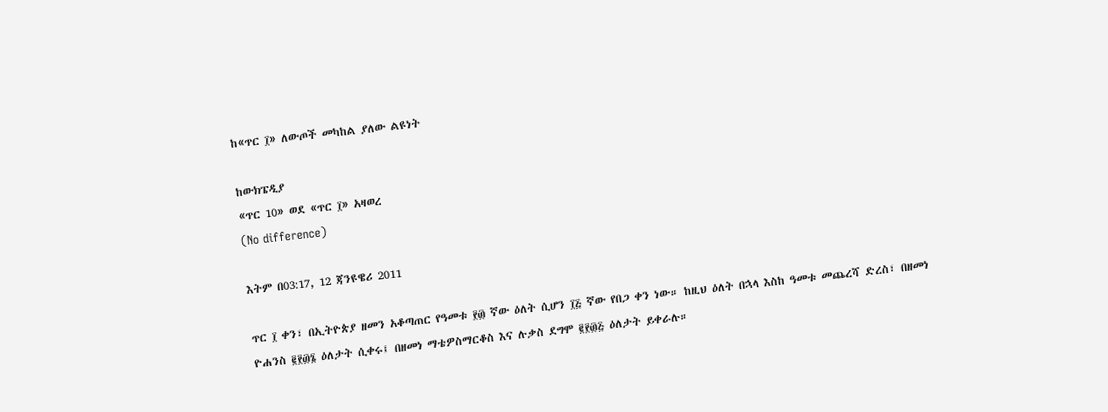ከ«ጥር ፲» ለውጦች መካከል ያለው ልዩነት

ከውክፔዲያ
«ጥር 10» ወደ «ጥር ፲» አዛወረ
(No difference)

እትም በ03:17, 12 ጃንዩዌሪ 2011

ጥር ፲ ቀን፣ በኢትዮጵያ ዘመን አቆጣጠር የዓመቱ ፻፴ ኛው ዕለት ሲሆን ፲፭ ኛው የበጋ ቀን ነው። ከዚህ ዕለት በኋላ እስከ ዓመቱ መጨረሻ ድረስ፣ በዘመነ ዮሐንስ ፪፻፴፮ ዕለታት ሲቀሩ፤ በዘመነ ማቴዎስማርቆስ እና ሉቃስ ደግሞ ፪፻፴፭ ዕለታት ይቀራሉ።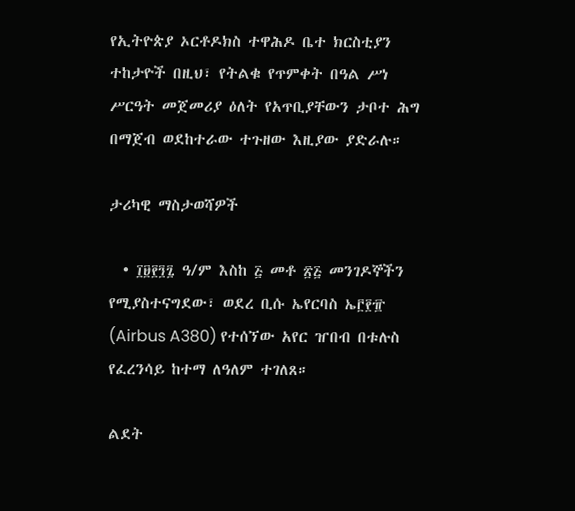የኢትዮጵያ ኦርቶዶክስ ተዋሕዶ ቤተ ክርስቲያን ተከታዮች በዚህ፣ የትልቁ የጥምቀት በዓል ሥነ ሥርዓት መጀመሪያ ዕለት የአጥቢያቸውን ታቦተ ሕግ በማጀብ ወደከተራው ተጉዘው እዚያው ያድራሉ።

ታሪካዊ ማስታወሻዎች

  • ፲፱፻፺፯ ዓ/ም እስከ ፭ መቶ ፳፭ መንገዶኞችን የሚያስተናግደው፣ ወደረ ቢሱ ኤየርባስ ኤ፫፻፹ (Airbus A380) የተሰኘው አየር ዠበብ በቱሉስ የፈረንሳይ ከተማ ለዓለም ተገለጸ።

ልደት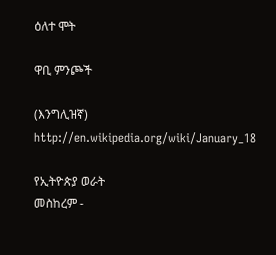ዕለተ ሞት

ዋቢ ምንጮች

(እንግሊዝኛ) http://en.wikipedia.org/wiki/January_18

የኢትዮጵያ ወራት
መስከረም -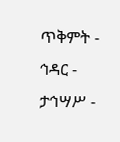ጥቅምት - ኅዳር - ታኅሣሥ -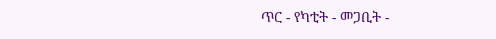ጥር - የካቲት - መጋቢት -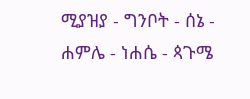ሚያዝያ - ግንቦት - ሰኔ - ሐምሌ - ነሐሴ - ጳጉሜ